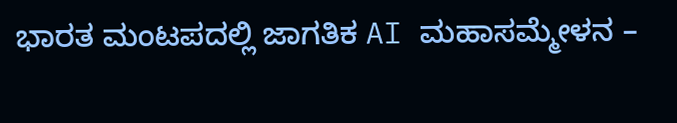ಭಾರತ ಮಂಟಪದಲ್ಲಿ ಜಾಗತಿಕ AI ಮಹಾಸಮ್ಮೇಳನ –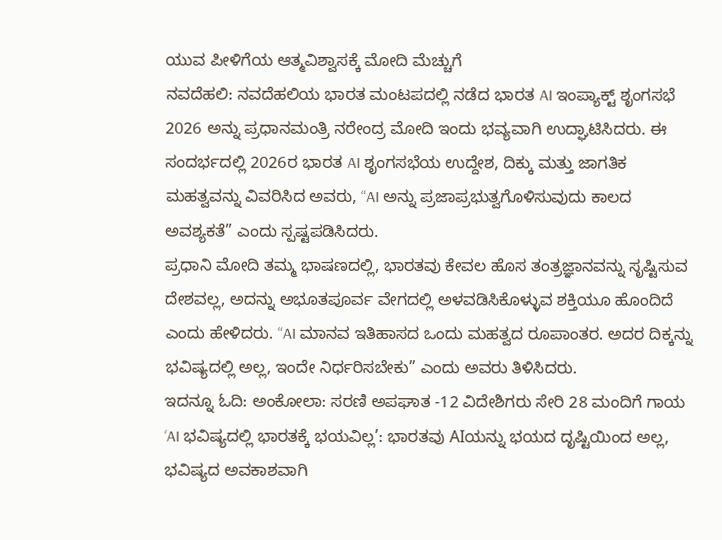ಯುವ ಪೀಳಿಗೆಯ ಆತ್ಮವಿಶ್ವಾಸಕ್ಕೆ ಮೋದಿ ಮೆಚ್ಚುಗೆ
ನವದೆಹಲಿ: ನವದೆಹಲಿಯ ಭಾರತ ಮಂಟಪದಲ್ಲಿ ನಡೆದ ಭಾರತ AI ಇಂಪ್ಯಾಕ್ಟ್ ಶೃಂಗಸಭೆ 2026 ಅನ್ನು ಪ್ರಧಾನಮಂತ್ರಿ ನರೇಂದ್ರ ಮೋದಿ ಇಂದು ಭವ್ಯವಾಗಿ ಉದ್ಘಾಟಿಸಿದರು. ಈ ಸಂದರ್ಭದಲ್ಲಿ 2026ರ ಭಾರತ AI ಶೃಂಗಸಭೆಯ ಉದ್ದೇಶ, ದಿಕ್ಕು ಮತ್ತು ಜಾಗತಿಕ ಮಹತ್ವವನ್ನು ವಿವರಿಸಿದ ಅವರು, “AI ಅನ್ನು ಪ್ರಜಾಪ್ರಭುತ್ವಗೊಳಿಸುವುದು ಕಾಲದ ಅವಶ್ಯಕತೆ” ಎಂದು ಸ್ಪಷ್ಟಪಡಿಸಿದರು.
ಪ್ರಧಾನಿ ಮೋದಿ ತಮ್ಮ ಭಾಷಣದಲ್ಲಿ, ಭಾರತವು ಕೇವಲ ಹೊಸ ತಂತ್ರಜ್ಞಾನವನ್ನು ಸೃಷ್ಟಿಸುವ ದೇಶವಲ್ಲ, ಅದನ್ನು ಅಭೂತಪೂರ್ವ ವೇಗದಲ್ಲಿ ಅಳವಡಿಸಿಕೊಳ್ಳುವ ಶಕ್ತಿಯೂ ಹೊಂದಿದೆ ಎಂದು ಹೇಳಿದರು. “AI ಮಾನವ ಇತಿಹಾಸದ ಒಂದು ಮಹತ್ವದ ರೂಪಾಂತರ. ಅದರ ದಿಕ್ಕನ್ನು ಭವಿಷ್ಯದಲ್ಲಿ ಅಲ್ಲ, ಇಂದೇ ನಿರ್ಧರಿಸಬೇಕು” ಎಂದು ಅವರು ತಿಳಿಸಿದರು.
ಇದನ್ನೂ ಓದಿ: ಅಂಕೋಲಾ: ಸರಣಿ ಅಪಘಾತ -12 ವಿದೇಶಿಗರು ಸೇರಿ 28 ಮಂದಿಗೆ ಗಾಯ
‘AI ಭವಿಷ್ಯದಲ್ಲಿ ಭಾರತಕ್ಕೆ ಭಯವಿಲ್ಲ’: ಭಾರತವು AIಯನ್ನು ಭಯದ ದೃಷ್ಟಿಯಿಂದ ಅಲ್ಲ, ಭವಿಷ್ಯದ ಅವಕಾಶವಾಗಿ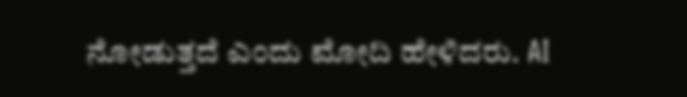ನೋಡುತ್ತದೆ ಎಂದು ಮೋದಿ ಹೇಳಿದರು. AI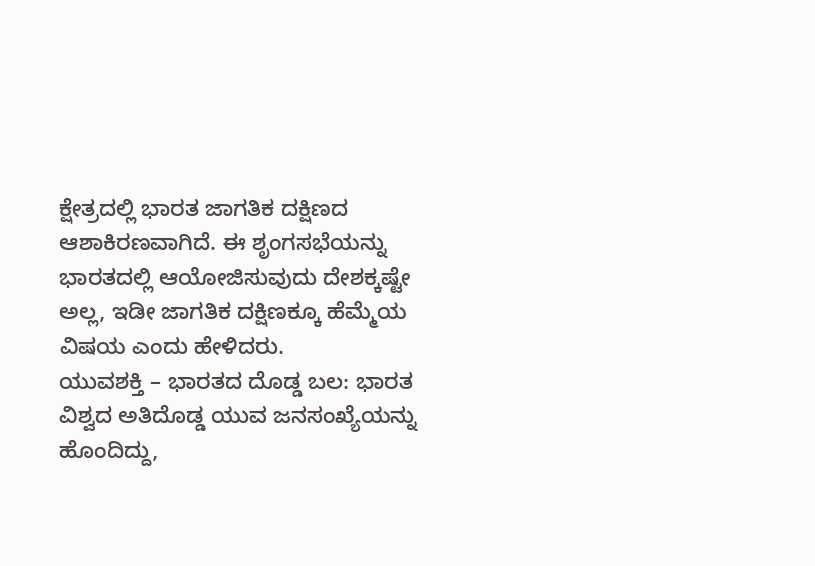ಕ್ಷೇತ್ರದಲ್ಲಿ ಭಾರತ ಜಾಗತಿಕ ದಕ್ಷಿಣದ ಆಶಾಕಿರಣವಾಗಿದೆ. ಈ ಶೃಂಗಸಭೆಯನ್ನು ಭಾರತದಲ್ಲಿ ಆಯೋಜಿಸುವುದು ದೇಶಕ್ಕಷ್ಟೇ ಅಲ್ಲ, ಇಡೀ ಜಾಗತಿಕ ದಕ್ಷಿಣಕ್ಕೂ ಹೆಮ್ಮೆಯ ವಿಷಯ ಎಂದು ಹೇಳಿದರು.
ಯುವಶಕ್ತಿ – ಭಾರತದ ದೊಡ್ಡ ಬಲ: ಭಾರತ ವಿಶ್ವದ ಅತಿದೊಡ್ಡ ಯುವ ಜನಸಂಖ್ಯೆಯನ್ನು ಹೊಂದಿದ್ದು,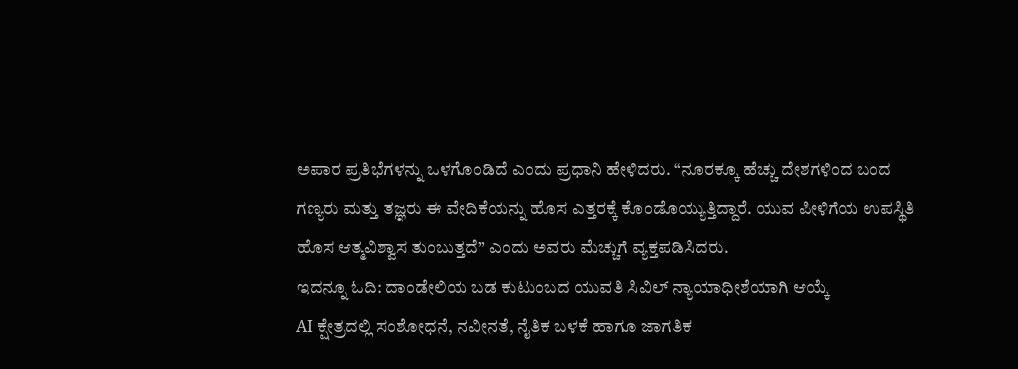ಅಪಾರ ಪ್ರತಿಭೆಗಳನ್ನು ಒಳಗೊಂಡಿದೆ ಎಂದು ಪ್ರಧಾನಿ ಹೇಳಿದರು. “ನೂರಕ್ಕೂ ಹೆಚ್ಚು ದೇಶಗಳಿಂದ ಬಂದ ಗಣ್ಯರು ಮತ್ತು ತಜ್ಞರು ಈ ವೇದಿಕೆಯನ್ನು ಹೊಸ ಎತ್ತರಕ್ಕೆ ಕೊಂಡೊಯ್ಯುತ್ತಿದ್ದಾರೆ. ಯುವ ಪೀಳಿಗೆಯ ಉಪಸ್ಥಿತಿ ಹೊಸ ಆತ್ಮವಿಶ್ವಾಸ ತುಂಬುತ್ತದೆ” ಎಂದು ಅವರು ಮೆಚ್ಚುಗೆ ವ್ಯಕ್ತಪಡಿಸಿದರು.
ಇದನ್ನೂ ಓದಿ: ದಾಂಡೇಲಿಯ ಬಡ ಕುಟುಂಬದ ಯುವತಿ ಸಿವಿಲ್ ನ್ಯಾಯಾಧೀಶೆಯಾಗಿ ಆಯ್ಕೆ
AI ಕ್ಷೇತ್ರದಲ್ಲಿ ಸಂಶೋಧನೆ, ನವೀನತೆ, ನೈತಿಕ ಬಳಕೆ ಹಾಗೂ ಜಾಗತಿಕ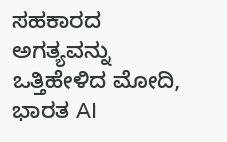ಸಹಕಾರದ ಅಗತ್ಯವನ್ನು ಒತ್ತಿಹೇಳಿದ ಮೋದಿ, ಭಾರತ AI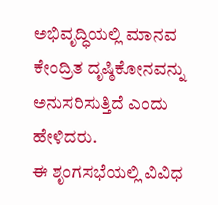ಅಭಿವೃದ್ಧಿಯಲ್ಲಿ ಮಾನವ ಕೇಂದ್ರಿತ ದೃಷ್ಠಿಕೋನವನ್ನು ಅನುಸರಿಸುತ್ತಿದೆ ಎಂದು ಹೇಳಿದರು.
ಈ ಶೃಂಗಸಭೆಯಲ್ಲಿ ವಿವಿಧ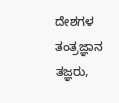ದೇಶಗಳ ತಂತ್ರಜ್ಞಾನ ತಜ್ಞರು,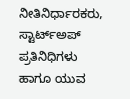ನೀತಿನಿರ್ಧಾರಕರು, ಸ್ಟಾರ್ಟ್ಅಪ್ ಪ್ರತಿನಿಧಿಗಳು ಹಾಗೂ ಯುವ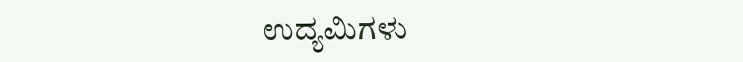ಉದ್ಯಮಿಗಳು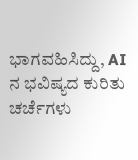ಭಾಗವಹಿಸಿದ್ದು, AI ನ ಭವಿಷ್ಯದ ಕುರಿತು ಚರ್ಚೆಗಳು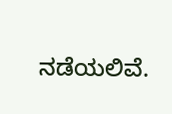ನಡೆಯಲಿವೆ.